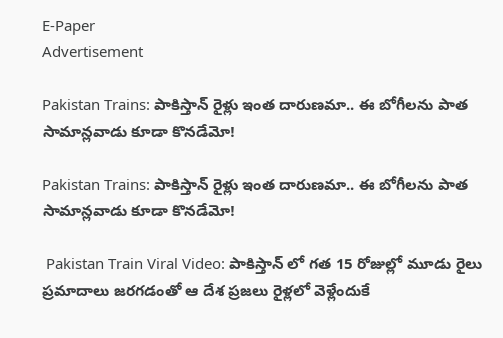E-Paper
Advertisement

Pakistan Trains: పాకిస్తాన్ రైళ్లు ఇంత దారుణమా.. ఈ బోగీలను పాత సామాన్లవాడు కూడా కొనడేమో!

Pakistan Trains: పాకిస్తాన్ రైళ్లు ఇంత దారుణమా.. ఈ బోగీలను పాత సామాన్లవాడు కూడా కొనడేమో!

 Pakistan Train Viral Video: పాకిస్తాన్ లో గత 15 రోజుల్లో మూడు రైలు ప్రమాదాలు జరగడంతో ఆ దేశ ప్రజలు రైళ్లలో వెళ్లేందుకే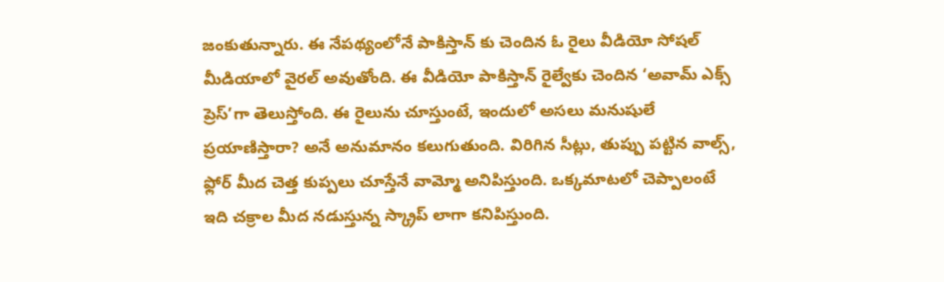జంకుతున్నారు. ఈ నేపథ్యంలోనే పాకిస్తాన్ కు చెందిన ఓ రైలు వీడియో సోషల్ మీడియాలో వైరల్ అవుతోంది. ఈ వీడియో పాకిస్తాన్ రైల్వేకు చెందిన ‘అవామ్ ఎక్స్‌ ప్రెస్’గా తెలుస్తోంది. ఈ రైలును చూస్తుంటే, ఇందులో అసలు మనుషులే ప్రయాణిస్తారా? అనే అనుమానం కలుగుతుంది. విరిగిన సీట్లు, తుప్పు పట్టిన వాల్స్, ఫ్లోర్ మీద చెత్త కుప్పలు చూస్తేనే వామ్మో అనిపిస్తుంది. ఒక్కమాటలో చెప్పాలంటే ఇది చక్రాల మీద నడుస్తున్న స్క్రాప్ లాగా కనిపిస్తుంది.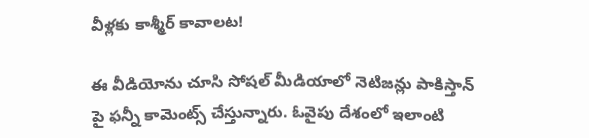వీళ్లకు కాశ్మీర్ కావాలట!

ఈ వీడియోను చూసి సోషల్ మీడియాలో నెటిజన్లు పాకిస్తాన్ పై ఫన్నీ కామెంట్స్ చేస్తున్నారు. ఓవైపు దేశంలో ఇలాంటి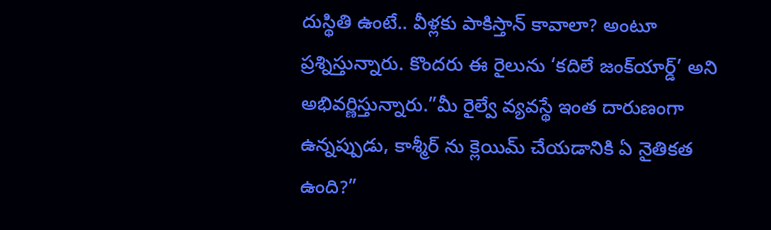దుస్థితి ఉంటే.. వీళ్లకు పాకిస్తాన్ కావాలా? అంటూ ప్రశ్నిస్తున్నారు. కొందరు ఈ రైలును ‘కదిలే జంక్‌యార్డ్’ అని అభివర్ణిస్తున్నారు.”మీ రైల్వే వ్యవస్థే ఇంత దారుణంగా ఉన్నప్పుడు, కాశ్మీర్‌ ను క్లెయిమ్ చేయడానికి ఏ నైతికత ఉంది?”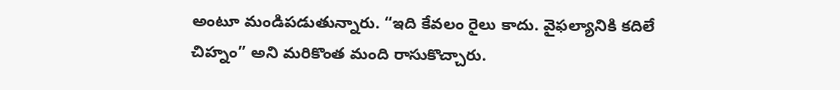అంటూ మండిపడుతున్నారు. “ఇది కేవలం రైలు కాదు. వైఫల్యానికి కదిలే చిహ్నం” అని మరికొంత మంది రాసుకొచ్చారు.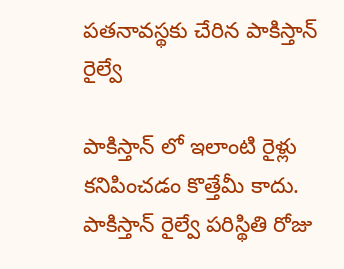పతనావస్థకు చేరిన పాకిస్తాన్ రైల్వే

పాకిస్తాన్ లో ఇలాంటి రైళ్లు కనిపించడం కొత్తేమీ కాదు. పాకిస్తాన్ రైల్వే పరిస్థితి రోజు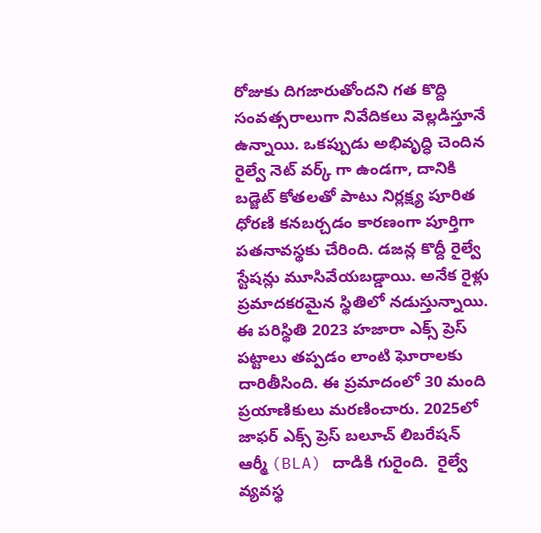రోజుకు దిగజారుతోందని గత కొద్ది సంవత్సరాలుగా నివేదికలు వెల్లడిస్తూనే ఉన్నాయి. ఒకప్పుడు అభివృద్ధి చెందిన రైల్వే నెట్‌ వర్క్ గా ఉండగా, దానికి బడ్జెట్ కోతలతో పాటు నిర్లక్ష్య పూరిత ధోరణి కనబర్చడం కారణంగా పూర్తిగా పతనావస్థకు చేరింది. డజన్ల కొద్దీ రైల్వే స్టేషన్లు మూసివేయబడ్డాయి. అనేక రైళ్లు ప్రమాదకరమైన స్థితిలో నడుస్తున్నాయి. ఈ పరిస్థితి 2023 హజారా ఎక్స్‌ ప్రెస్ పట్టాలు తప్పడం లాంటి ఘోరాలకు  దారితీసింది. ఈ ప్రమాదంలో 30 మంది ప్రయాణికులు మరణించారు. 2025లో జాఫర్ ఎక్స్‌ ప్రెస్ బలూచ్ లిబరేషన్ ఆర్మీ (BLA) దాడికి గురైంది.  రైల్వే వ్యవస్థ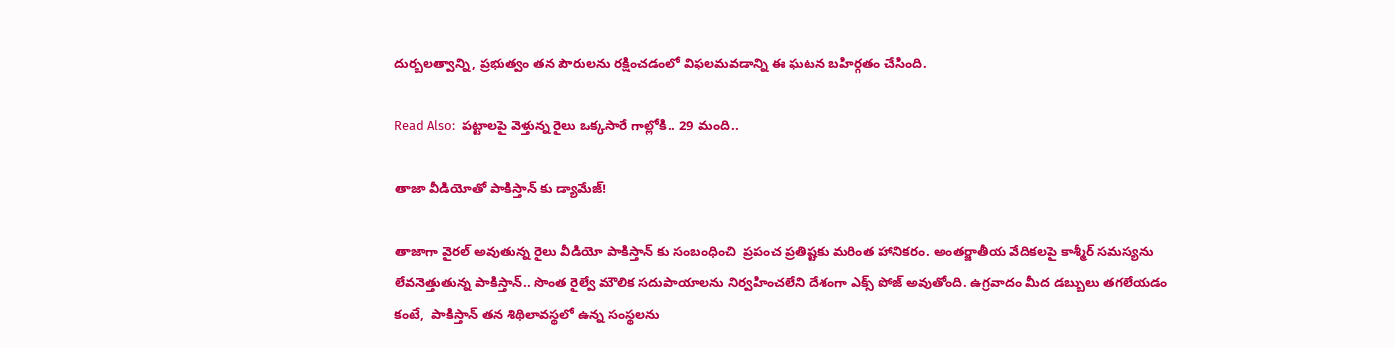దుర్బలత్వాన్ని, ప్రభుత్వం తన పౌరులను రక్షించడంలో విఫలమవడాన్ని ఈ ఘటన బహిర్గతం చేసింది.

Read Also:  పట్టాలపై వెళ్తున్న రైలు ఒక్కసారే గాల్లోకి.. 29 మంది..

తాజా వీడియోతో పాకిస్తాన్ కు డ్యామేజ్!

తాజాగా వైరల్ అవుతున్న రైలు వీడియో పాకిస్తాన్ కు సంబంధించి  ప్రపంచ ప్రతిష్టకు మరింత హానికరం. అంతర్జాతీయ వేదికలపై కాశ్మీర్ సమస్యను లేవనెత్తుతున్న పాకిస్తాన్.. సొంత రైల్వే మౌలిక సదుపాయాలను నిర్వహించలేని దేశంగా ఎక్స్ పోజ్ అవుతోంది. ఉగ్రవాదం మీద డబ్బులు తగలేయడం కంటే,  పాకిస్తాన్ తన శిథిలావస్థలో ఉన్న సంస్థలను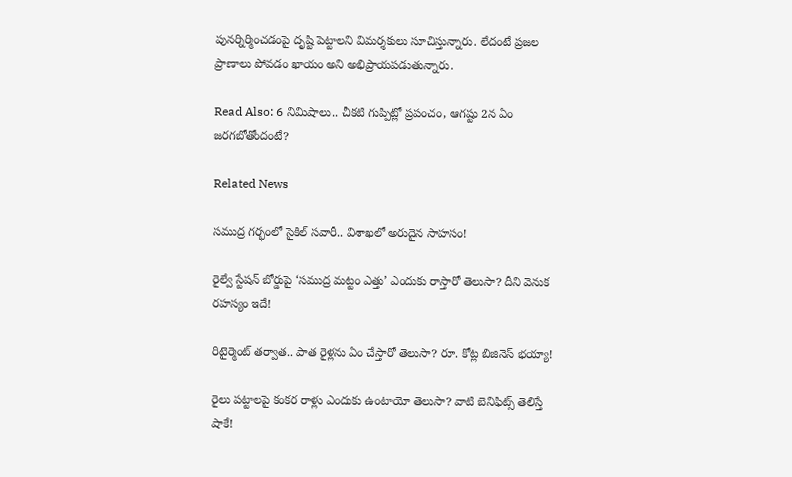పునర్నిర్మించడంపై దృష్టి పెట్టాలని విమర్శకులు సూచిస్తున్నారు. లేదంటే ప్రజల ప్రాణాలు పోవడం ఖాయం అని అభిప్రాయపడుతున్నారు.

Read Also: 6 నిమిషాలు.. చీకటి గుప్పిట్లో ప్రపంచం, ఆగష్టు 2న ఏం జరగబోతోందంటే?

Related News

సముద్ర గర్భంలో సైకిల్ సవారీ.. విశాఖలో అరుదైన సాహసం!

రైల్వే స్టేషన్ బోర్డుపై ‘సముద్ర మట్టం ఎత్తు’ ఎందుకు రాస్తారో తెలుసా? దీని వెనుక రహస్యం ఇదే!

రిటైర్మెంట్ తర్వాత.. పాత రైళ్లను ఏం చేస్తారో తెలుసా? రూ. కోట్ల బిజినెస్ భయ్యా!

రైలు పట్టాలపై కంకర రాళ్లు ఎందుకు ఉంటాయో తెలుసా? వాటి బెనిఫిట్స్ తెలిస్తే షాకే!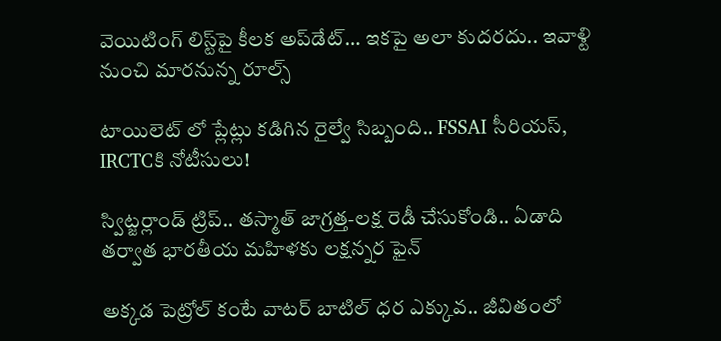వెయిటింగ్‌ లిస్ట్‌పై కీలక అప్‌డేట్‌… ఇకపై అలా కుదరదు.. ఇవాళ్టి నుంచి మారనున్న రూల్స్

టాయిలెట్ లో ప్లేట్లు కడిగిన రైల్వే సిబ్బంది.. FSSAI సీరియస్, IRCTCకి నోటీసులు!

స్విట్జర్లాండ్‌ ట్రిప్.. తస్మాత్ జాగ్రత్త-లక్ష రెడీ చేసుకోండి.. ఏడాది తర్వాత భారతీయ మహిళకు లక్షన్నర ఫైన్

అక్కడ పెట్రోల్ కంటే వాటర్ బాటిల్ ధర ఎక్కువ.. జీవితంలో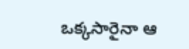ఒక్కసారైనా ఆ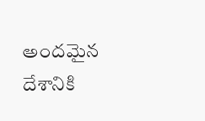అందమైన దేశానికి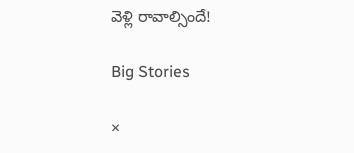వెళ్లి రావాల్సిందే!

Big Stories

×